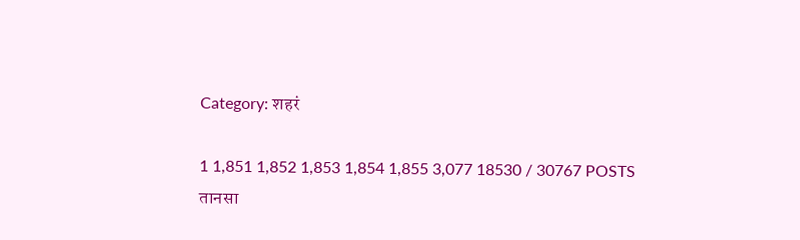Category: शहरं

1 1,851 1,852 1,853 1,854 1,855 3,077 18530 / 30767 POSTS
तानसा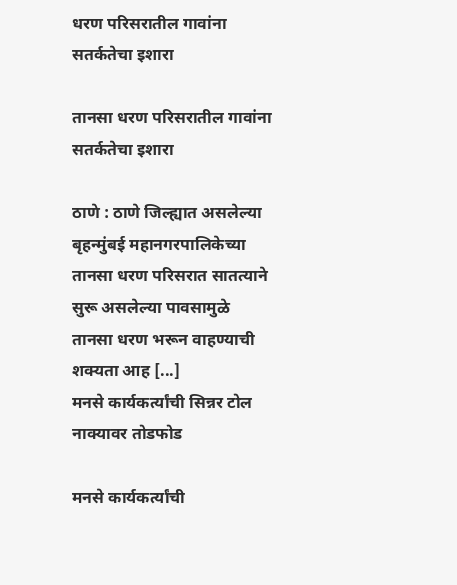धरण परिसरातील गावांना सतर्कतेचा इशारा

तानसा धरण परिसरातील गावांना सतर्कतेचा इशारा

ठाणे : ठाणे जिल्ह्यात असलेल्या बृहन्मुंबई महानगरपालिकेच्या तानसा धरण परिसरात सातत्याने सुरू असलेल्या पावसामुळे तानसा धरण भरून वाहण्याची शक्यता आह [...]
मनसे कार्यकर्त्यांची सिन्नर टोल नाक्यावर तोडफोड

मनसे कार्यकर्त्यांची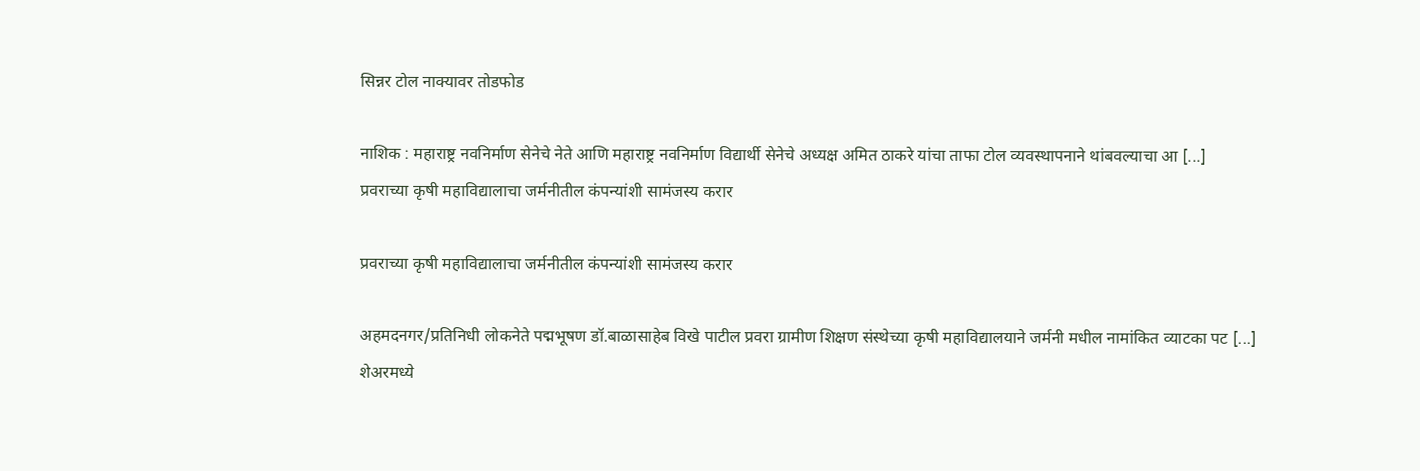सिन्नर टोल नाक्यावर तोडफोड

नाशिक : महाराष्ट्र नवनिर्माण सेनेचे नेते आणि महाराष्ट्र नवनिर्माण विद्यार्थी सेनेचे अध्यक्ष अमित ठाकरे यांचा ताफा टोल व्यवस्थापनाने थांबवल्याचा आ [...]
प्रवराच्या कृषी महाविद्यालाचा जर्मनीतील कंपन्यांशी सामंजस्य करार

प्रवराच्या कृषी महाविद्यालाचा जर्मनीतील कंपन्यांशी सामंजस्य करार

अहमदनगर/प्रतिनिधी लोकनेते पद्मभूषण डॉ.बाळासाहेब विखे पाटील प्रवरा ग्रामीण शिक्षण संस्थेच्या कृषी महाविद्यालयाने जर्मनी मधील नामांकित व्याटका पट [...]
शेअरमध्ये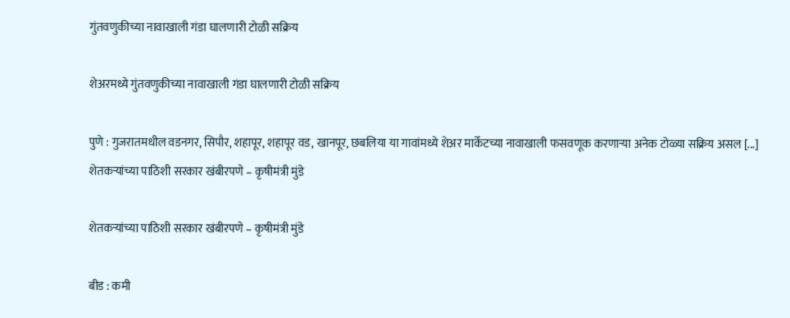गुंतवणुकीच्या नावाखाली गंडा घालणारी टोळी सक्रिय

शेअरमध्ये गुंतवणुकीच्या नावाखाली गंडा घालणारी टोळी सक्रिय

पुणे : गुजरातमधील वडनगर, सिपौर, शहापूर, शहापूर वड, खानपूर, छबलिया या गावांमध्ये शेअर मार्केटच्या नावाखाली फसवणूक करणार्‍या अनेक टोळ्या सक्रिय असल [...]
शेतकर्‍यांच्या पाठिशी सरकार खंबीरपणे – कृषीमंत्री मुंडे

शेतकर्‍यांच्या पाठिशी सरकार खंबीरपणे – कृषीमंत्री मुंडे

बीड : कमी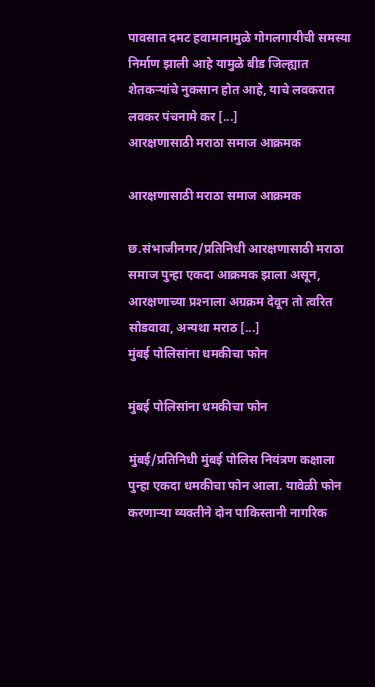पावसात दमट हवामानामुळे गोगलगायीची समस्या निर्माण झाली आहे यामुळे बीड जिल्ह्यात शेतकर्‍यांचे नुकसान होत आहे, याचे लवकरात लवकर पंचनामे कर [...]
आरक्षणासाठी मराठा समाज आक्रमक

आरक्षणासाठी मराठा समाज आक्रमक

छ.संभाजीनगर/प्रतिनिधी आरक्षणासाठी मराठा समाज पुन्हा एकदा आक्रमक झाला असून, आरक्षणाच्या प्रश्‍नाला अग्रक्रम देवून तो त्वरित सोडवावा, अन्यथा मराठ [...]
मुंबई पोलिसांना धमकीचा फोन

मुंबई पोलिसांना धमकीचा फोन

मुंबई/प्रतिनिधी मुंबई पोलिस नियंत्रण कक्षाला पुन्हा एकदा धमकीचा फोन आला. यावेळी फोन करणार्‍या व्यक्तीने दोन पाकिस्तानी नागरिक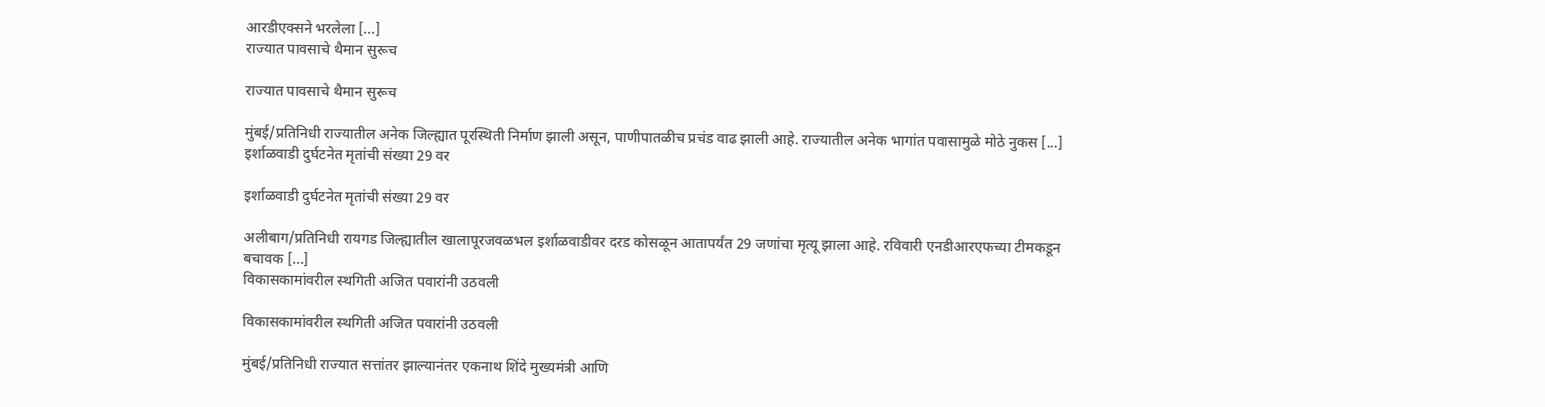आरडीएक्सने भरलेला [...]
राज्यात पावसाचे थैमान सुरूच

राज्यात पावसाचे थैमान सुरूच

मुंबई/प्रतिनिधी राज्यातील अनेक जिल्ह्यात पूरस्थिती निर्माण झाली असून, पाणीपातळीच प्रचंड वाढ झाली आहे. राज्यातील अनेक भागांत पवासामुळे मोठे नुकस [...]
इर्शाळवाडी दुर्घटनेत मृतांची संख्या 29 वर

इर्शाळवाडी दुर्घटनेत मृतांची संख्या 29 वर

अलीबाग/प्रतिनिधी रायगड जिल्ह्यातील खालापूरजवळभल इर्शाळवाडीवर दरड कोसळून आतापर्यंत 29 जणांचा मृत्यू झाला आहे. रविवारी एनडीआरएफच्या टीमकडून बचावक [...]
विकासकामांवरील स्थगिती अजित पवारांनी उठवली

विकासकामांवरील स्थगिती अजित पवारांनी उठवली

मुंबई/प्रतिनिधी राज्यात सत्तांतर झाल्यानंतर एकनाथ शिंदे मुख्यमंत्री आणि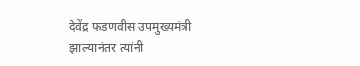देवेंद्र फडणवीस उपमुख्यमंत्री झाल्यानंतर त्यांनी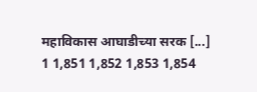महाविकास आघाडीच्या सरक [...]
1 1,851 1,852 1,853 1,854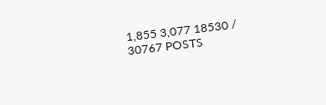1,855 3,077 18530 / 30767 POSTS